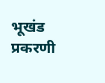भूखंड प्रकरणी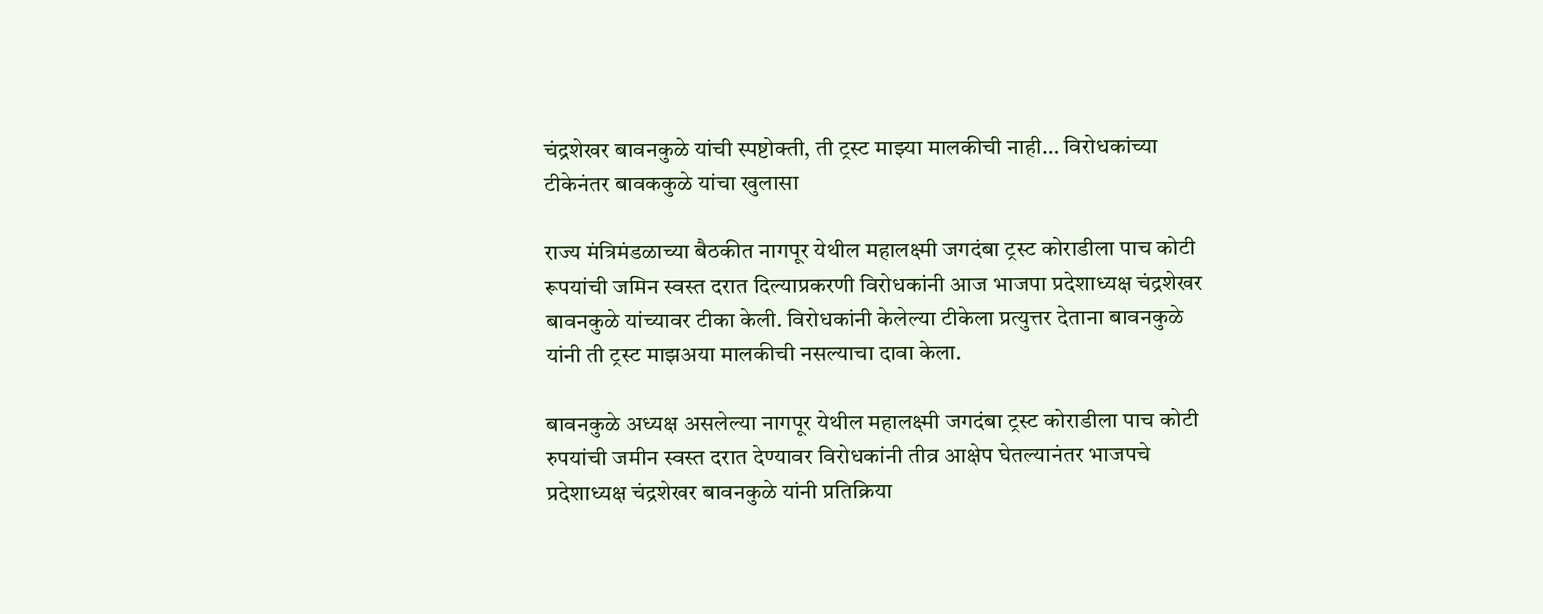चंद्रशेखर बावनकुळे यांची स्पष्टोक्ती, ती ट्रस्ट माझ्या मालकीची नाही… विरोधकांच्या टीकेनंतर बावककुळे यांचा खुलासा

राज्य मंत्रिमंडळाच्या बैठकीत नागपूर येथील महालक्ष्मी जगदंबा ट्रस्ट कोराडीला पाच कोटी रूपयांची जमिन स्वस्त दरात दिल्याप्रकरणी विरोधकांनी आज भाजपा प्रदेशाध्यक्ष चंद्रशेखर बावनकुळे यांच्यावर टीका केली. विरोधकांनी केलेल्या टीकेला प्रत्युत्तर देताना बावनकुळे यांनी ती ट्रस्ट माझअया मालकीची नसल्याचा दावा केला.

बावनकुळे अध्यक्ष असलेल्या नागपूर येथील महालक्ष्मी जगदंबा ट्रस्ट कोराडीला पाच कोटी रुपयांची जमीन स्वस्त दरात देण्यावर विरोधकांनी तीव्र आक्षेप घेतल्यानंतर भाजपचे प्रदेशाध्यक्ष चंद्रशेखर बावनकुळे यांनी प्रतिक्रिया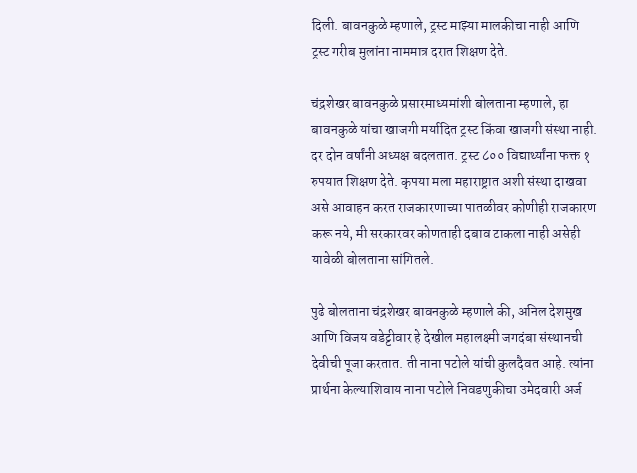दिली. बावनकुळे म्हणाले, ट्रस्ट माझ्या मालकीचा नाही आणि ट्रस्ट गरीब मुलांना नाममात्र दरात शिक्षण देते.

चंद्रशेखर बावनकुळे प्रसारमाध्यमांशी बोलताना म्हणाले, हा बावनकुळे यांचा खाजगी मर्यादित ट्रस्ट किंवा खाजगी संस्था नाही. दर दोन वर्षांनी अध्यक्ष बदलतात. ट्रस्ट ८०० विद्यार्थ्यांना फक्त १ रुपयात शिक्षण देते. कृपया मला महाराष्ट्रात अशी संस्था दाखवा असे आवाहन करत राजकारणाच्या पातळीवर कोणीही राजकारण करू नये, मी सरकारवर कोणताही दबाव टाकला नाही असेही यावेळी बोलताना सांगितले.

पुढे बोलताना चंद्रशेखर बावनकुळे म्हणाले की, अनिल देशमुख आणि विजय वडेट्टीवार हे देखील महालक्ष्मी जगदंबा संस्थानची देवीची पूजा करतात. ती नाना पटोले यांची कुलदैवत आहे. त्यांना प्रार्थना केल्याशिवाय नाना पटोले निवडणुकीचा उमेदवारी अर्ज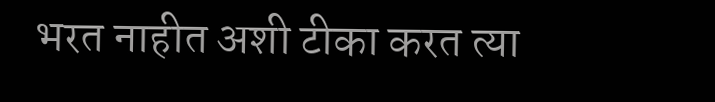भरत नाहीत अशी टीका करत त्या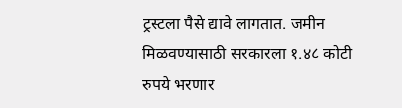ट्रस्टला पैसे द्यावे लागतात. जमीन मिळवण्यासाठी सरकारला १.४८ कोटी रुपये भरणार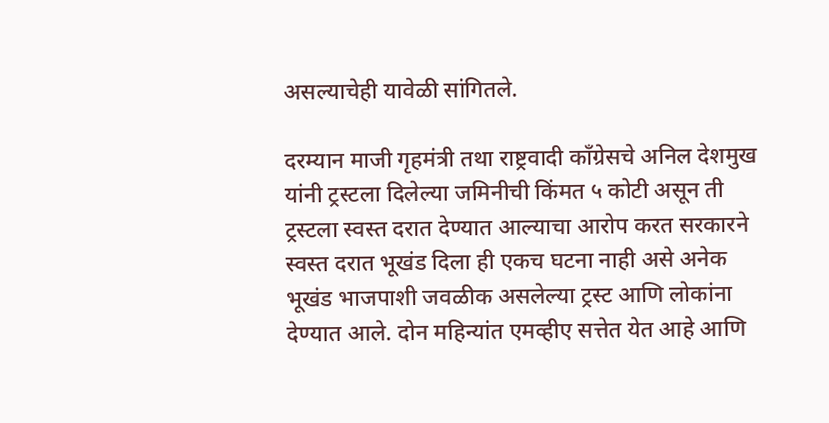असल्याचेही यावेळी सांगितले.

दरम्यान माजी गृहमंत्री तथा राष्ट्रवादी काँग्रेसचे अनिल देशमुख यांनी ट्रस्टला दिलेल्या जमिनीची किंमत ५ कोटी असून ती ट्रस्टला स्वस्त दरात देण्यात आल्याचा आरोप करत सरकारने स्वस्त दरात भूखंड दिला ही एकच घटना नाही असे अनेक भूखंड भाजपाशी जवळीक असलेल्या ट्रस्ट आणि लोकांना देण्यात आले. दोन महिन्यांत एमव्हीए सत्तेत येत आहे आणि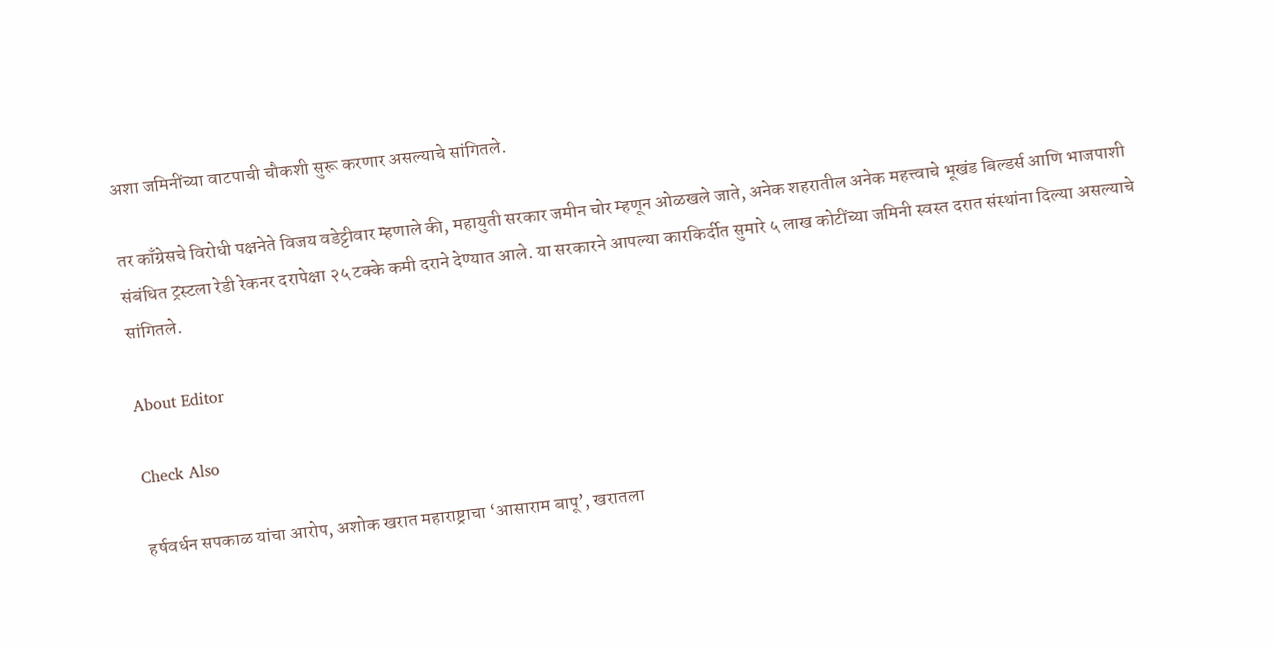अशा जमिनींच्या वाटपाची चौकशी सुरू करणार असल्याचे सांगितले.

तर काँग्रेसचे विरोधी पक्षनेते विजय वडेट्टीवार म्हणाले की, महायुती सरकार जमीन चोर म्हणून ओळखले जाते, अनेक शहरातील अनेक महत्त्वाचे भूखंड बिल्डर्स आणि भाजपाशी संबंधित ट्रस्टला रेडी रेकनर दरापेक्षा २५ टक्के कमी दराने देण्यात आले. या सरकारने आपल्या कारकिर्दीत सुमारे ५ लाख कोटींच्या जमिनी स्वस्त दरात संस्थांना दिल्या असल्याचे सांगितले.

About Editor

Check Also

हर्षवर्धन सपकाळ यांचा आरोप, अशोक खरात महाराष्ट्राचा ‘आसाराम बापू’, खरातला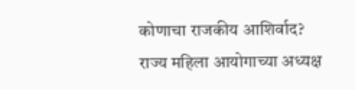कोणाचा राजकीय आशिर्वाद? राज्य महिला आयोगाच्या अध्यक्ष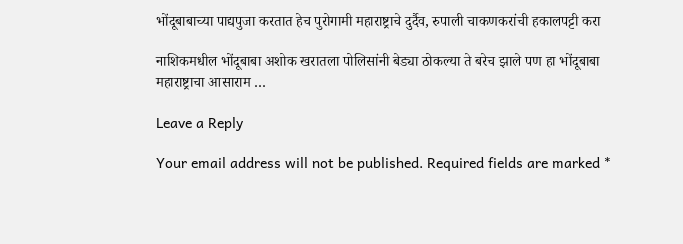भोंदूबाबाच्या पाद्यपुजा करतात हेच पुरोगामी महाराष्ट्राचे दुर्दैव, रुपाली चाकणकरांची हकालपट्टी करा

नाशिकमधील भोंदूबाबा अशोक खरातला पोलिसांनी बेड्या ठोकल्या ते बरेच झाले पण हा भोंदूबाबा महाराष्ट्राचा आसाराम …

Leave a Reply

Your email address will not be published. Required fields are marked *